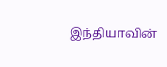இந்தியாவின்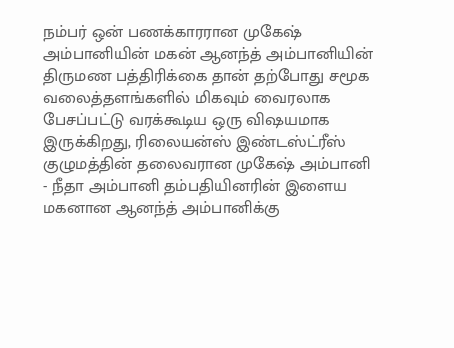நம்பர் ஒன் பணக்காரரான முகேஷ் அம்பானியின் மகன் ஆனந்த் அம்பானியின் திருமண பத்திரிக்கை தான் தற்போது சமூக வலைத்தளங்களில் மிகவும் வைரலாக பேசப்பட்டு வரக்கூடிய ஒரு விஷயமாக இருக்கிறது, ரிலையன்ஸ் இண்டஸ்ட்ரீஸ் குழுமத்தின் தலைவரான முகேஷ் அம்பானி - நீதா அம்பானி தம்பதியினரின் இளைய மகனான ஆனந்த் அம்பானிக்கு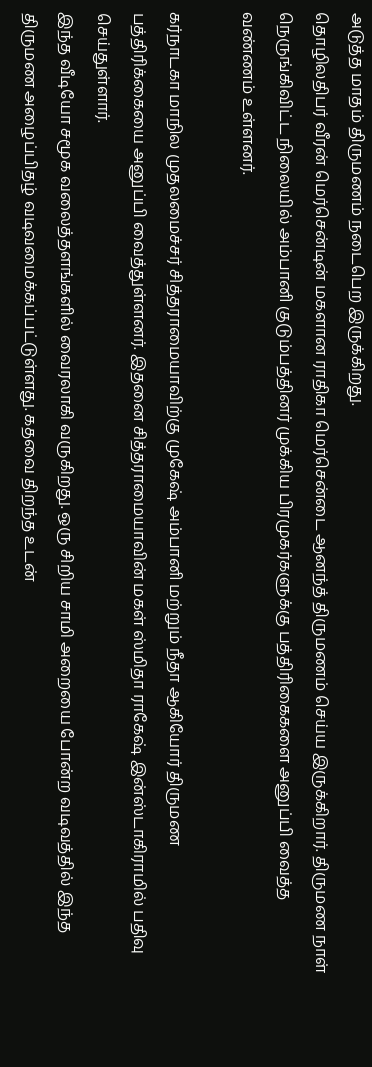அடுத்த மாதம் திருமணம் நடைபெற இருக்கிறது.
தொழிலதிபர் வீரன் மெர்சென்டின் மகளான ராதிகா மெர்சென்டை ஆனந்த் திருமணம் செய்ய இருக்கிறார். திருமண நாள் நெருங்கிவிட்ட நிலையில் அம்பானி குடும்பத்தினர் முக்கிய பிரமுகர்களுக்கு பத்திரிகைகளை அனுப்பி வைத்த வண்ணம் உள்ளனர்.

கர்நாடகா மாநில முதலமைச்சர் சித்தராமையாவிற்கு முகேஷ் அம்பானி மற்றும் நீதா ஆகியோர் திருமண பத்திரிக்கையை அனுப்பி வைத்துள்ளனர். இதனை சித்தராமையாவின் மகள் ஸ்மிதா ராகேஷ் இன்ஸ்டாகிராமில் பதிவு செய்துள்ளார்.
இந்த வீடியோ சமூக வலைத்தளங்களில் வைரலாகி வருகிறது. ஒரு சிறிய சாமி அறையை போன்ற வடிவத்தில் இந்த திருமண அழைப்பிதழ் வடிவமைக்கப்பட்டுள்ளது. கதவை திறந்த உடன்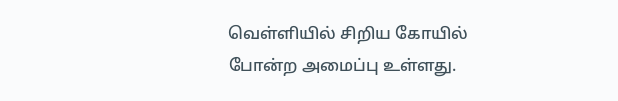வெள்ளியில் சிறிய கோயில் போன்ற அமைப்பு உள்ளது.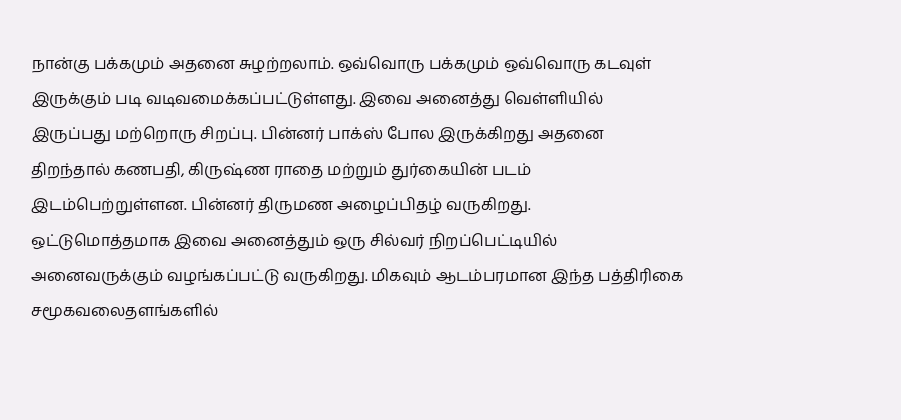நான்கு பக்கமும் அதனை சுழற்றலாம். ஒவ்வொரு பக்கமும் ஒவ்வொரு கடவுள் இருக்கும் படி வடிவமைக்கப்பட்டுள்ளது. இவை அனைத்து வெள்ளியில் இருப்பது மற்றொரு சிறப்பு. பின்னர் பாக்ஸ் போல இருக்கிறது அதனை திறந்தால் கணபதி, கிருஷ்ண ராதை மற்றும் துர்கையின் படம் இடம்பெற்றுள்ளன. பின்னர் திருமண அழைப்பிதழ் வருகிறது.
ஒட்டுமொத்தமாக இவை அனைத்தும் ஒரு சில்வர் நிறப்பெட்டியில் அனைவருக்கும் வழங்கப்பட்டு வருகிறது. மிகவும் ஆடம்பரமான இந்த பத்திரிகை சமூகவலைதளங்களில்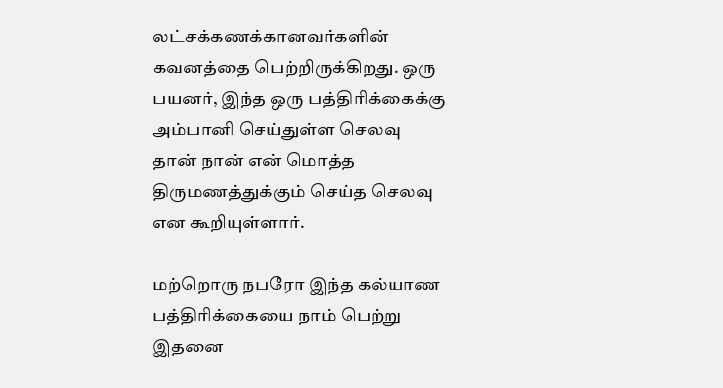லட்சக்கணக்கானவர்களின் கவனத்தை பெற்றிருக்கிறது. ஒரு பயனர், இந்த ஒரு பத்திரிக்கைக்கு அம்பானி செய்துள்ள செலவு தான் நான் என் மொத்த திருமணத்துக்கும் செய்த செலவு என கூறியுள்ளார்.

மற்றொரு நபரோ இந்த கல்யாண பத்திரிக்கையை நாம் பெற்று இதனை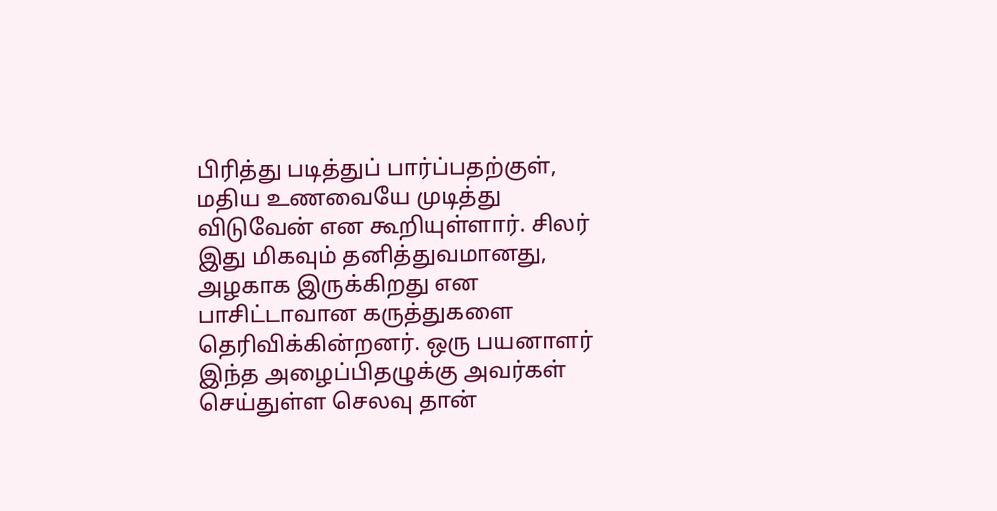பிரித்து படித்துப் பார்ப்பதற்குள், மதிய உணவையே முடித்து விடுவேன் என கூறியுள்ளார். சிலர் இது மிகவும் தனித்துவமானது, அழகாக இருக்கிறது என பாசிட்டாவான கருத்துகளை தெரிவிக்கின்றனர். ஒரு பயனாளர் இந்த அழைப்பிதழுக்கு அவர்கள் செய்துள்ள செலவு தான்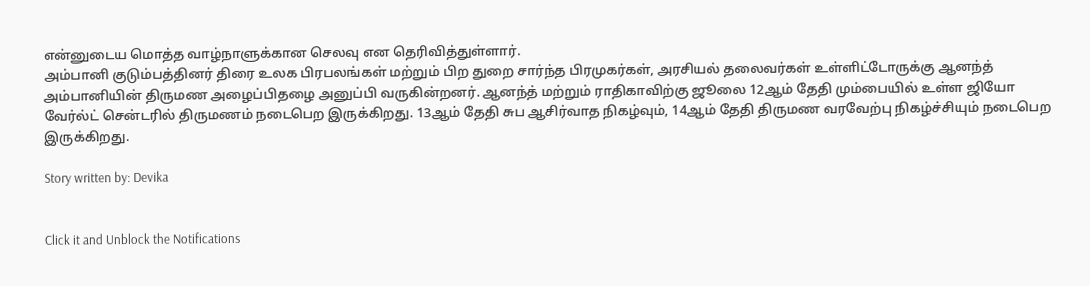என்னுடைய மொத்த வாழ்நாளுக்கான செலவு என தெரிவித்துள்ளார்.
அம்பானி குடும்பத்தினர் திரை உலக பிரபலங்கள் மற்றும் பிற துறை சார்ந்த பிரமுகர்கள், அரசியல் தலைவர்கள் உள்ளிட்டோருக்கு ஆனந்த் அம்பானியின் திருமண அழைப்பிதழை அனுப்பி வருகின்றனர். ஆனந்த் மற்றும் ராதிகாவிற்கு ஜூலை 12ஆம் தேதி மும்பையில் உள்ள ஜியோ வேர்ல்ட் சென்டரில் திருமணம் நடைபெற இருக்கிறது. 13ஆம் தேதி சுப ஆசிர்வாத நிகழ்வும், 14ஆம் தேதி திருமண வரவேற்பு நிகழ்ச்சியும் நடைபெற இருக்கிறது.

Story written by: Devika


Click it and Unblock the Notifications